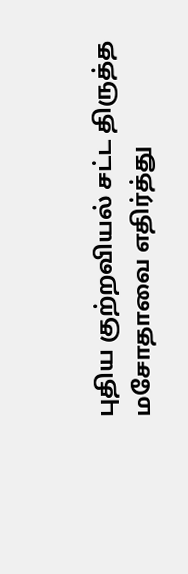புதிய குற்றவியல் சட்ட திருத்த மசோதாவை எதிர்த்து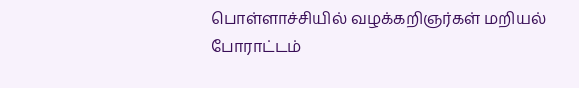பொள்ளாச்சியில் வழக்கறிஞர்கள் மறியல் போராட்டம்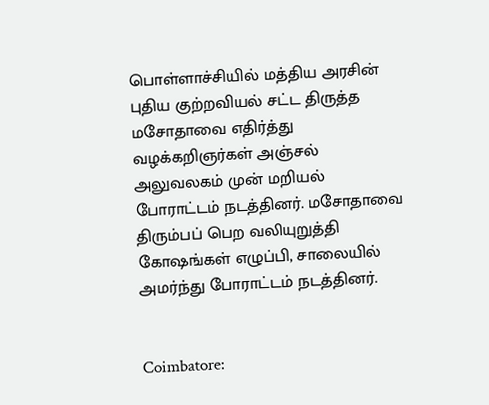பொள்ளாச்சியில் மத்திய அரசின் புதிய குற்றவியல் சட்ட திருத்த மசோதாவை எதிர்த்து வழக்கறிஞர்கள் அஞ்சல் அலுவலகம் முன் மறியல் போராட்டம் நடத்தினர். மசோதாவை திரும்பப் பெற வலியுறுத்தி கோஷங்கள் எழுப்பி, சாலையில் அமர்ந்து போராட்டம் நடத்தினர்.


Coimbatore: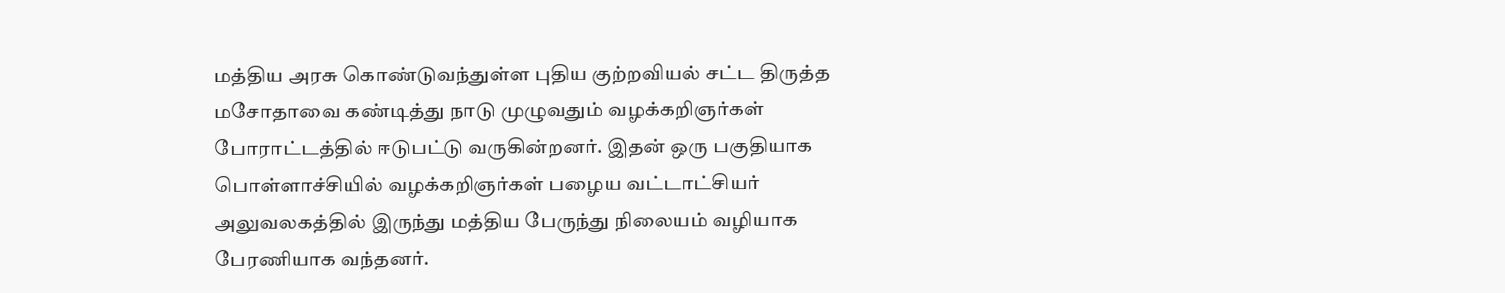மத்திய அரசு கொண்டுவந்துள்ள புதிய குற்றவியல் சட்ட திருத்த மசோதாவை கண்டித்து நாடு முழுவதும் வழக்கறிஞர்கள் போராட்டத்தில் ஈடுபட்டு வருகின்றனர். இதன் ஒரு பகுதியாக பொள்ளாச்சியில் வழக்கறிஞர்கள் பழைய வட்டாட்சியர் அலுவலகத்தில் இருந்து மத்திய பேருந்து நிலையம் வழியாக பேரணியாக வந்தனர்.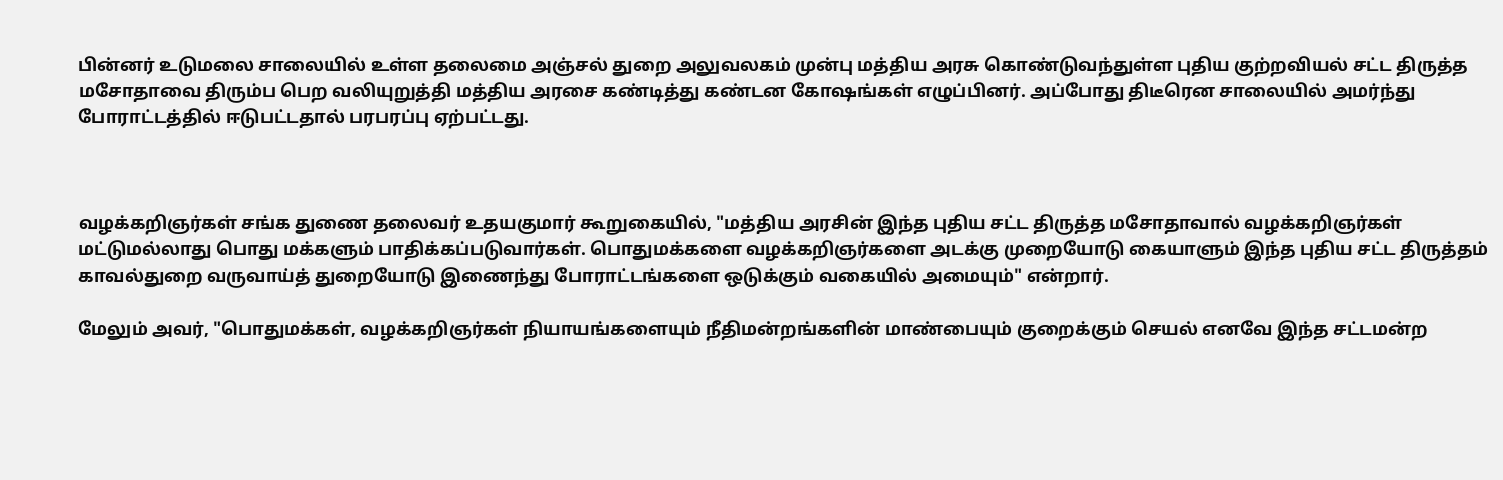பின்னர் உடுமலை சாலையில் உள்ள தலைமை அஞ்சல் துறை அலுவலகம் முன்பு மத்திய அரசு கொண்டுவந்துள்ள புதிய குற்றவியல் சட்ட திருத்த மசோதாவை திரும்ப பெற வலியுறுத்தி மத்திய அரசை கண்டித்து கண்டன கோஷங்கள் எழுப்பினர். அப்போது திடீரென சாலையில் அமர்ந்து போராட்டத்தில் ஈடுபட்டதால் பரபரப்பு ஏற்பட்டது.



வழக்கறிஞர்கள் சங்க துணை தலைவர் உதயகுமார் கூறுகையில், "மத்திய அரசின் இந்த புதிய சட்ட திருத்த மசோதாவால் வழக்கறிஞர்கள் மட்டுமல்லாது பொது மக்களும் பாதிக்கப்படுவார்கள். பொதுமக்களை வழக்கறிஞர்களை அடக்கு முறையோடு கையாளும் இந்த புதிய சட்ட திருத்தம் காவல்துறை வருவாய்த் துறையோடு இணைந்து போராட்டங்களை ஒடுக்கும் வகையில் அமையும்" என்றார்.

மேலும் அவர், "பொதுமக்கள், வழக்கறிஞர்கள் நியாயங்களையும் நீதிமன்றங்களின் மாண்பையும் குறைக்கும் செயல் எனவே இந்த சட்டமன்ற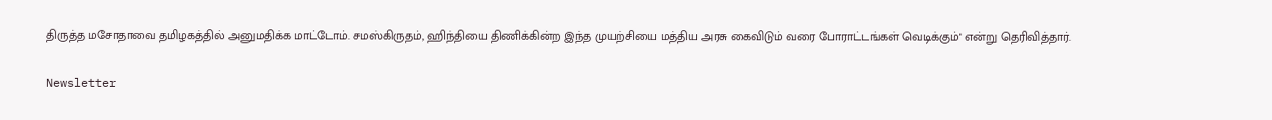திருத்த மசோதாவை தமிழகத்தில் அனுமதிக்க மாட்டோம். சமஸ்கிருதம், ஹிந்தியை திணிக்கின்ற இந்த முயற்சியை மத்திய அரசு கைவிடும் வரை போராட்டங்கள் வெடிக்கும்" என்று தெரிவித்தார்.

Newsletter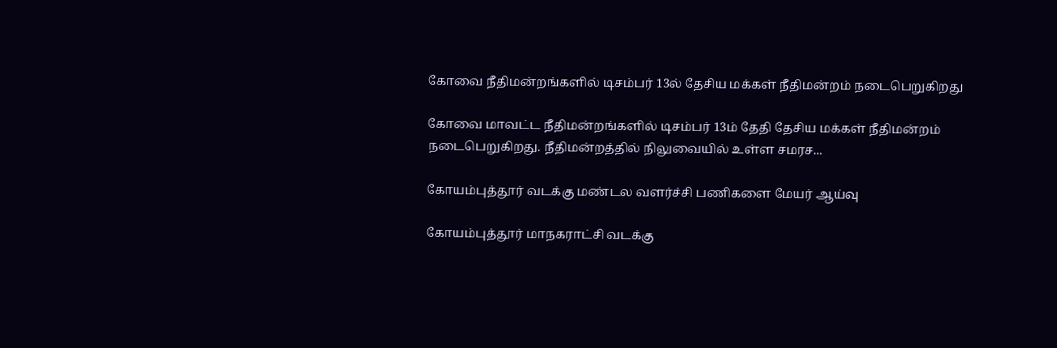கோவை நீதிமன்றங்களில் டிசம்பர் 13ல் தேசிய மக்கள் நீதிமன்றம் நடைபெறுகிறது

கோவை மாவட்ட நீதிமன்றங்களில் டிசம்பர் 13ம் தேதி தேசிய மக்கள் நீதிமன்றம் நடைபெறுகிறது. நீதிமன்றத்தில் நிலுவையில் உள்ள சமரச...

கோயம்புத்தூர் வடக்கு மண்டல வளர்ச்சி பணிகளை மேயர் ஆய்வு

கோயம்புத்தூர் மாநகராட்சி வடக்கு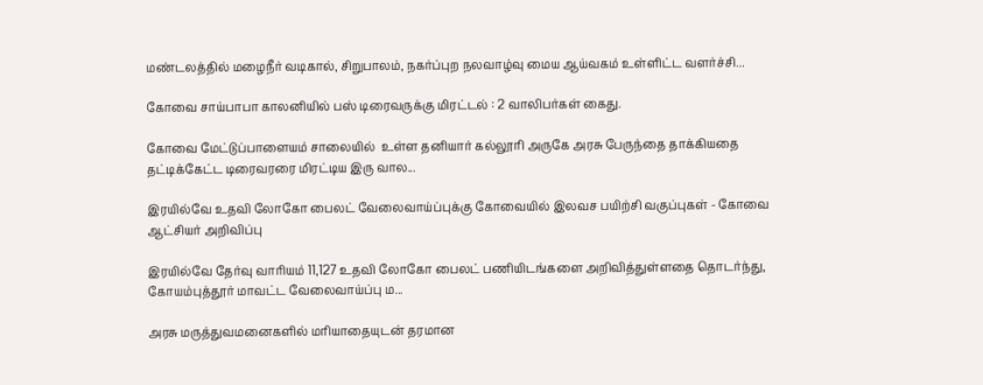மண்டலத்தில் மழைநீர் வடிகால், சிறுபாலம், நகர்ப்புற நலவாழ்வு மைய ஆய்வகம் உள்ளிட்ட வளர்ச்சி...

கோவை சாய்பாபா காலனியில் பஸ் டிரைவருக்கு மிரட்டல் : 2 வாலிபர்கள் கைது.

கோவை மேட்டுப்பாளையம் சாலையில்  உள்ள தனியார் கல்லூரி அருகே அரசு பேருந்தை தாக்கியதை தட்டிக்கேட்ட டிரைவரரை மிரட்டிய இரு வால...

இரயில்வே உதவி லோகோ பைலட் வேலைவாய்ப்புக்கு கோவையில் இலவச பயிற்சி வகுப்புகள் - கோவை ஆட்சியர் அறிவிப்பு

இரயில்வே தேர்வு வாரியம் 11,127 உதவி லோகோ பைலட் பணியிடங்களை அறிவித்துள்ளதை தொடர்ந்து, கோயம்புத்தூர் மாவட்ட வேலைவாய்ப்பு ம...

அரசு மருத்துவமனைகளில் மரியாதையுடன் தரமான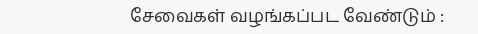சேவைகள் வழங்கப்பட வேண்டும் :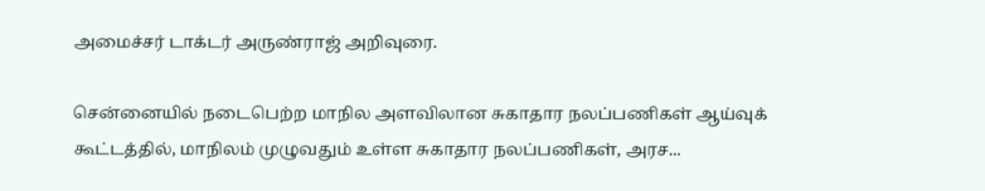அமைச்சர் டாக்டர் அருண்ராஜ் அறிவுரை.

சென்னையில் நடைபெற்ற மாநில அளவிலான சுகாதார நலப்பணிகள் ஆய்வுக் கூட்டத்தில், மாநிலம் முழுவதும் உள்ள சுகாதார நலப்பணிகள், அரச...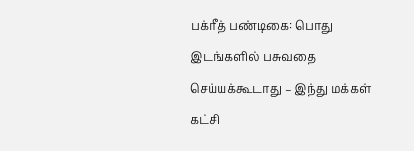பக்ரீத் பண்டிகை: பொது இடங்களில் பசுவதை செய்யக்கூடாது – இந்து மக்கள் கட்சி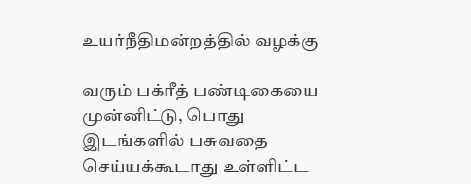உயர்நீதிமன்றத்தில் வழக்கு

வரும் பக்ரீத் பண்டிகையை முன்னிட்டு, பொது இடங்களில் பசுவதை செய்யக்கூடாது உள்ளிட்ட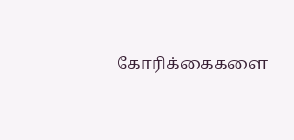கோரிக்கைகளை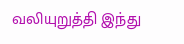வலியுறுத்தி இந்து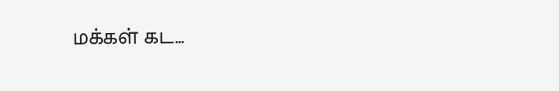மக்கள் கட...